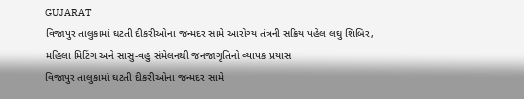GUJARAT
વિજાપુર તાલુકામાં ઘટતી દીકરીઓના જન્મદર સામે આરોગ્ય તંત્રની સક્રિય પહેલ લઘુ શિબિર, મહિલા મિટિંગ અને સાસુ-વહુ સંમેલનથી જનજાગૃતિનો વ્યાપક પ્રયાસ
વિજાપુર તાલુકામાં ઘટતી દીકરીઓના જન્મદર સામે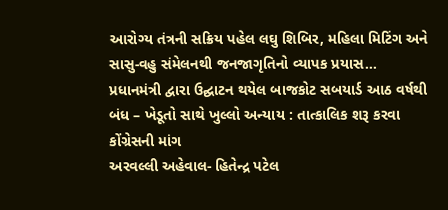આરોગ્ય તંત્રની સક્રિય પહેલ લઘુ શિબિર, મહિલા મિટિંગ અને સાસુ-વહુ સંમેલનથી જનજાગૃતિનો વ્યાપક પ્રયાસ…
પ્રધાનમંત્રી દ્વારા ઉદ્ઘાટન થયેલ બાજકોટ સબયાર્ડ આઠ વર્ષથી બંધ – ખેડૂતો સાથે ખુલ્લો અન્યાય : તાત્કાલિક શરૂ કરવા કોંગ્રેસની માંગ
અરવલ્લી અહેવાલ- હિતેન્દ્ર પટેલ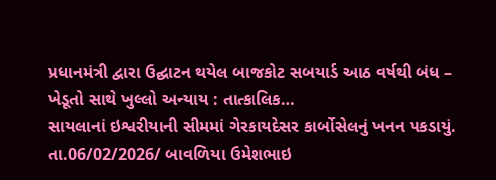પ્રધાનમંત્રી દ્વારા ઉદ્ઘાટન થયેલ બાજકોટ સબયાર્ડ આઠ વર્ષથી બંધ – ખેડૂતો સાથે ખુલ્લો અન્યાય : તાત્કાલિક…
સાયલાનાં ઇશ્વરીયાની સીમમાં ગેરકાયદેસર કાર્બોસેલનું ખનન પકડાયું.
તા.06/02/2026/ બાવળિયા ઉમેશભાઇ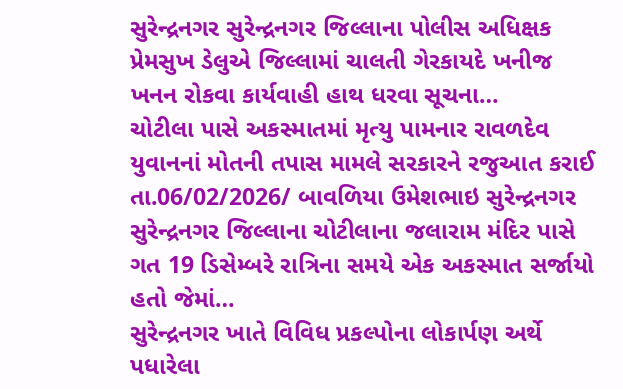સુરેન્દ્રનગર સુરેન્દ્રનગર જિલ્લાના પોલીસ અધિક્ષક પ્રેમસુખ ડેલુએ જિલ્લામાં ચાલતી ગેરકાયદે ખનીજ ખનન રોકવા કાર્યવાહી હાથ ધરવા સૂચના…
ચોટીલા પાસે અકસ્માતમાં મૃત્યુ પામનાર રાવળદેવ યુવાનનાં મોતની તપાસ મામલે સરકારને રજુઆત કરાઈ
તા.06/02/2026/ બાવળિયા ઉમેશભાઇ સુરેન્દ્રનગર સુરેન્દ્રનગર જિલ્લાના ચોટીલાના જલારામ મંદિર પાસે ગત 19 ડિસેમ્બરે રાત્રિના સમયે એક અકસ્માત સર્જાયો હતો જેમાં…
સુરેન્દ્રનગર ખાતે વિવિધ પ્રકલ્પોના લોકાર્પણ અર્થે પધારેલા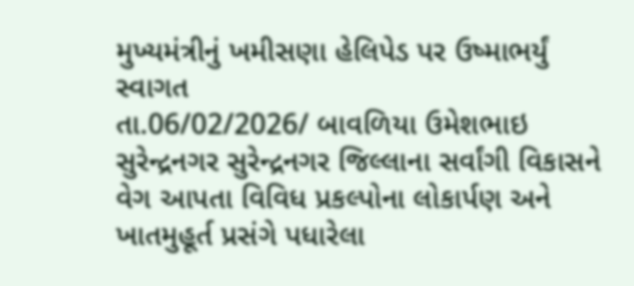મુખ્યમંત્રીનું ખમીસણા હેલિપેડ પર ઉષ્માભર્યું સ્વાગત
તા.06/02/2026/ બાવળિયા ઉમેશભાઇ સુરેન્દ્રનગર સુરેન્દ્રનગર જિલ્લાના સર્વાંગી વિકાસને વેગ આપતા વિવિધ પ્રકલ્પોના લોકાર્પણ અને ખાતમુહૂર્ત પ્રસંગે પધારેલા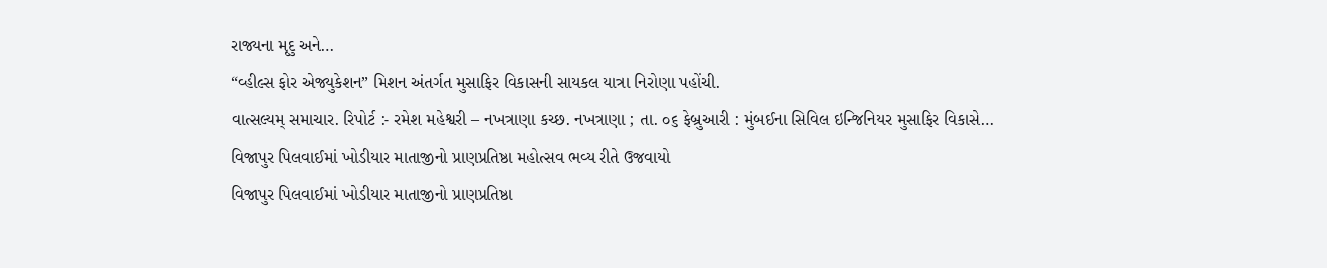રાજ્યના મૃદુ અને…
“વ્હીલ્સ ફોર એજ્યુકેશન” મિશન અંતર્ગત મુસાફિર વિકાસની સાયકલ યાત્રા નિરોણા પહોંચી.
વાત્સલ્યમ્ સમાચાર. રિપોર્ટ :- રમેશ મહેશ્વરી – નખત્રાણા કચ્છ. નખત્રાણા ; તા. ૦૬ ફેબ્રુઆરી : મુંબઈના સિવિલ ઇન્જિનિયર મુસાફિર વિકાસે…
વિજાપુર પિલવાઈમાં ખોડીયાર માતાજીનો પ્રાણપ્રતિષ્ઠા મહોત્સવ ભવ્ય રીતે ઉજવાયો
વિજાપુર પિલવાઈમાં ખોડીયાર માતાજીનો પ્રાણપ્રતિષ્ઠા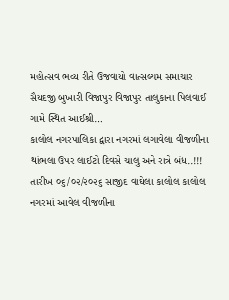મહોત્સવ ભવ્ય રીતે ઉજવાયો વાત્સલ્યમ સમાચાર સૈયદજી બુખારી વિજાપુર વિજાપુર તાલુકાના પિલવાઈ ગામે સ્થિત આઈશ્રી…
કાલોલ નગરપાલિકા દ્વારા નગરમાં લગાવેલા વીજળીના થાંભલા ઉપર લાઈટો દિવસે ચાલુ અને રાત્રે બંધ..!!!
તારીખ ૦૬/૦૨/૨૦૨૬ સાજીદ વાઘેલા કાલોલ કાલોલ નગરમાં આવેલ વીજળીના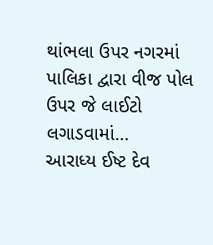થાંભલા ઉપર નગરમાં પાલિકા દ્વારા વીજ પોલ ઉપર જે લાઈટો લગાડવામાં…
આરાધ્ય ઈષ્ટ દેવ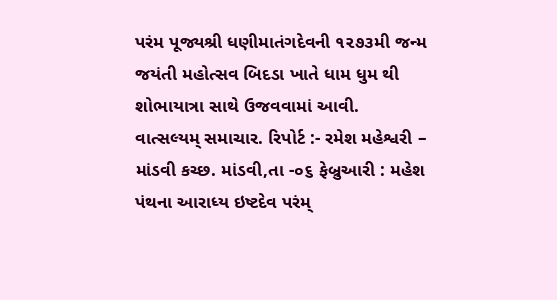પરંમ પૂજ્યશ્રી ધણીમાતંગદેવની ૧૨૭૩મી જન્મ જયંતી મહોત્સવ બિદડા ખાતે ધામ ધુમ થી શોભાયાત્રા સાથે ઉજવવામાં આવી.
વાત્સલ્યમ્ સમાચાર. રિપોર્ટ :- રમેશ મહેશ્વરી – માંડવી કચ્છ. માંડવી,તા -૦૬ ફેબ્રુઆરી : મહેશ પંથના આરાધ્ય ઇષ્ટદેવ પરંમ્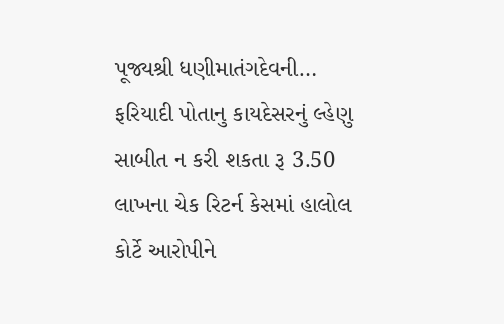પૂજ્યશ્રી ધણીમાતંગદેવની…
ફરિયાદી પોતાનુ કાયદેસરનું લ્હેણુ સાબીત ન કરી શકતા રૂ 3.50 લાખના ચેક રિટર્ન કેસમાં હાલોલ કોર્ટે આરોપીને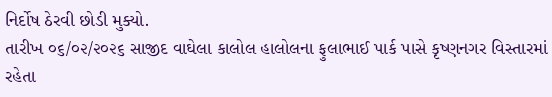નિર્દોષ ઠેરવી છોડી મુક્યો.
તારીખ ૦૬/૦૨/૨૦૨૬ સાજીદ વાઘેલા કાલોલ હાલોલના ફુલાભાઈ પાર્ક પાસે કૃષ્ણનગર વિસ્તારમાં રહેતા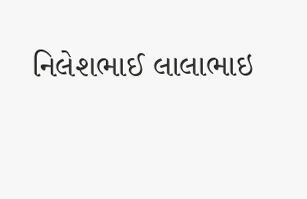નિલેશભાઈ લાલાભાઇ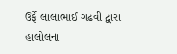ઉર્ફે લાલાભાઈ ગઢવી દ્વારા હાલોલના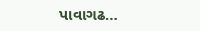પાવાગઢ…